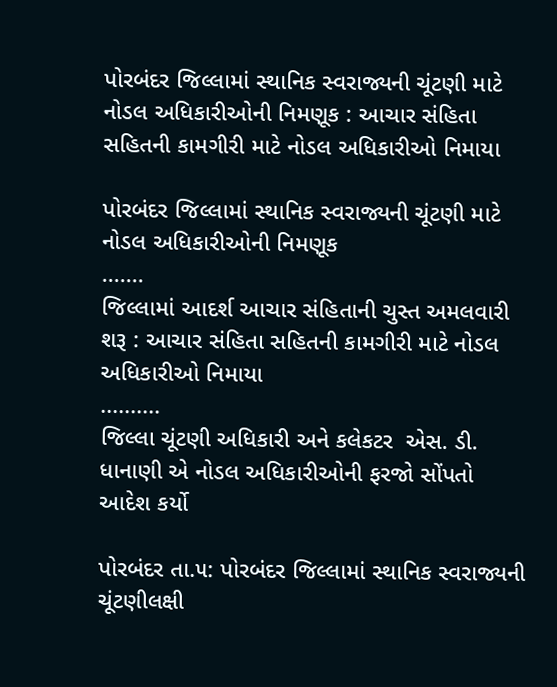પોરબંદર જિલ્લામાં સ્થાનિક સ્વરાજ્યની ચૂંટણી માટે નોડલ અધિકારીઓની નિમણૂક : આચાર સંહિતા સહિતની કામગીરી માટે નોડલ અધિકારીઓ નિમાયા

પોરબંદર જિલ્લામાં સ્થાનિક સ્વરાજ્યની ચૂંટણી માટે નોડલ અધિકારીઓની નિમણૂક
.......
જિલ્લામાં આદર્શ આચાર સંહિતાની ચુસ્ત અમલવારી શરૂ : આચાર સંહિતા સહિતની કામગીરી માટે નોડલ અધિકારીઓ નિમાયા
..........
જિલ્લા ચૂંટણી અધિકારી અને કલેકટર  એસ. ડી. ધાનાણી એ નોડલ અધિકારીઓની ફરજો સોંપતો આદેશ કર્યો

પોરબંદર તા.૫: પોરબંદર જિલ્લામાં સ્થાનિક સ્વરાજ્યની ચૂંટણીલક્ષી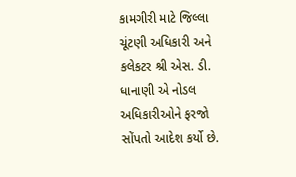કામગીરી માટે જિલ્લા ચૂંટણી અધિકારી અને કલેકટર શ્રી એસ. ડી. ધાનાણી એ નોડલ અધિકારીઓને ફરજો સોંપતો આદેશ કર્યો છે.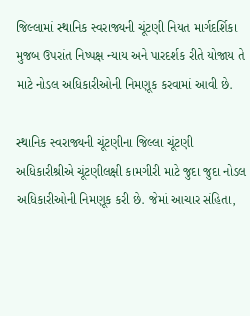જિલ્લામાં સ્થાનિક સ્વરાજ્યની ચૂંટણી નિયત માર્ગદર્શિકા મુજબ ઉપરાંત નિષ્પક્ષ ન્યાય અને પારદર્શક રીતે યોજાય તે માટે નોડલ અધિકારીઓની નિમણૂક કરવામાં આવી છે.

સ્થાનિક સ્વરાજ્યની ચૂંટણીના જિલ્લા ચૂંટણી અધિકારીશ્રીએ ચૂંટણીલક્ષી કામગીરી માટે જુદા જુદા નોડલ અધિકારીઓની નિમણૂક કરી છે. જેમાં આચાર સંહિતા,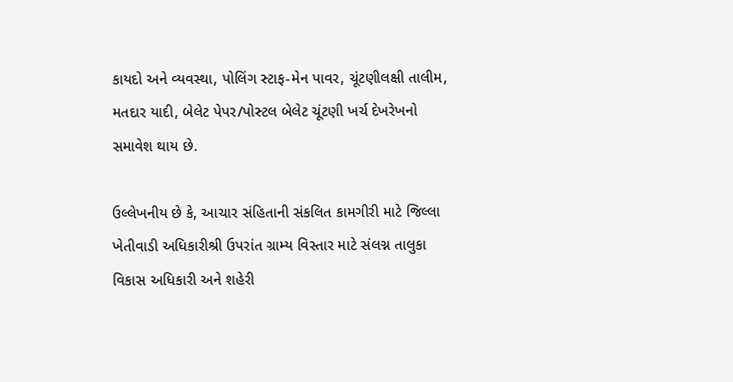કાયદો અને વ્યવસ્થા, પોલિંગ સ્ટાફ-મેન પાવર, ચૂંટણીલક્ષી તાલીમ, મતદાર યાદી, બેલેટ પેપર/પોસ્ટલ બેલેટ ચૂંટણી ખર્ચ દેખરેખનો સમાવેશ થાય છે.

ઉલ્લેખનીય છે કે, આચાર સંહિતાની સંકલિત કામગીરી માટે જિલ્લા ખેતીવાડી અધિકારીશ્રી ઉપરાંત ગ્રામ્ય વિસ્તાર માટે સંલગ્ન તાલુકા વિકાસ અધિકારી અને શહેરી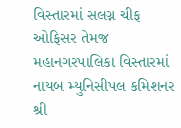વિસ્તારમાં સલગ્ન ચીફ ઓફિસર તેમજ મહાનગરપાલિકા વિસ્તારમાં નાયબ મ્યુનિસીપલ કમિશનર શ્રી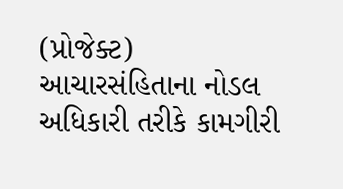(પ્રોજેક્ટ) આચારસંહિતાના નોડલ અધિકારી તરીકે કામગીરી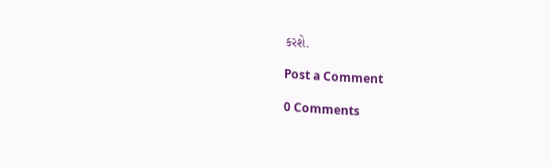કરશે.

Post a Comment

0 Comments